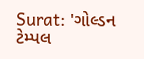Surat: 'ગોલ્ડન ટેમ્પલ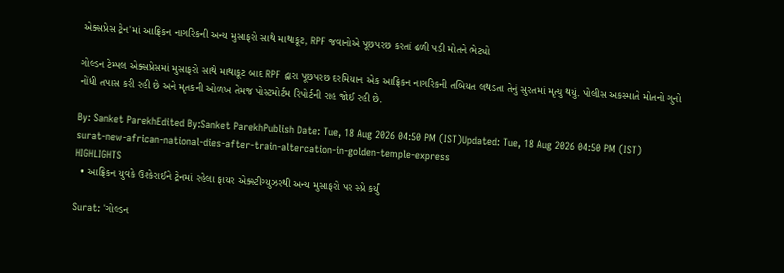એક્સપ્રેસ ટ્રેન'માં આફ્રિકન નાગરિકની અન્ય મુસાફરો સાથે માથાકૂટ, RPF જવાનોએ પૂછપરછ કરતાં ઢળી પડી મોતને ભેટ્યો

ગોલ્ડન ટેમ્પલ એક્સપ્રેસમાં મુસાફરો સાથે માથાકૂટ બાદ RPF દ્વારા પૂછપરછ દરમિયાન એક આફ્રિકન નાગરિકની તબિયત લથડતા તેનું સુરતમાં મૃત્યુ થયું. પોલીસ અકસ્માતે મોતનો ગુનો નોંધી તપાસ કરી રહી છે અને મૃતકની ઓળખ તેમજ પોસ્ટમોર્ટમ રિપોર્ટની રાહ જોઈ રહી છે.

By: Sanket ParekhEdited By:Sanket ParekhPublish Date: Tue, 18 Aug 2026 04:50 PM (IST)Updated: Tue, 18 Aug 2026 04:50 PM (IST)
surat-new-african-national-dies-after-train-altercation-in-golden-temple-express
HIGHLIGHTS
  • આફ્રિકન યુવકે ઉશ્કેરાઈને ટ્રેનમાં રહેલા ફાયર એક્સ્ટીગ્યુઝરથી અન્ય મુસાફરો પર સ્પ્રે કર્યું

Surat: 'ગોલ્ડન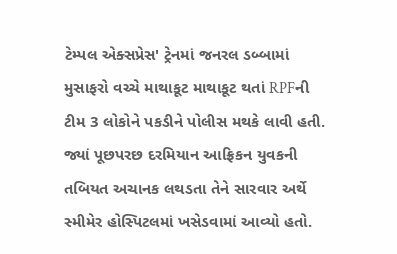ટેમ્પલ એક્સપ્રેસ' ટ્રેનમાં જનરલ ડબ્બામાં મુસાફરો વચ્ચે માથાકૂટ માથાકૂટ થતાં RPFની ટીમ 3 લોકોને પકડીને પોલીસ મથકે લાવી હતી. જ્યાં પૂછપરછ દરમિયાન આફ્રિકન યુવકની તબિયત અચાનક લથડતા તેને સારવાર અર્થે સ્મીમેર હોસ્પિટલમાં ખસેડવામાં આવ્યો હતો.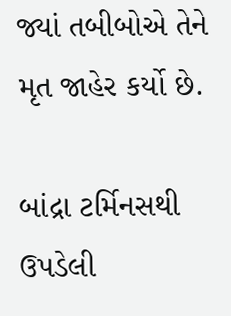જ્યાં તબીબોએ તેને મૃત જાહેર કર્યો છે.

બાંદ્રા ટર્મિનસથી ઉપડેલી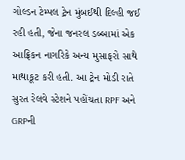ગોલ્ડન ટેમ્પલ ટ્રેન મુંબઈથી દિલ્હી જઈ રહી હતી, જેના જનરલ ડબ્બામાં એક આફ્રિકન નાગરિકે અન્ય મુસાફરો સાથે માથાકૂટ કરી હતી. આ ટ્રેન મોડી રાતે સુરત રેલવે સ્ટેશને પહોંચતા RPF અને GRPની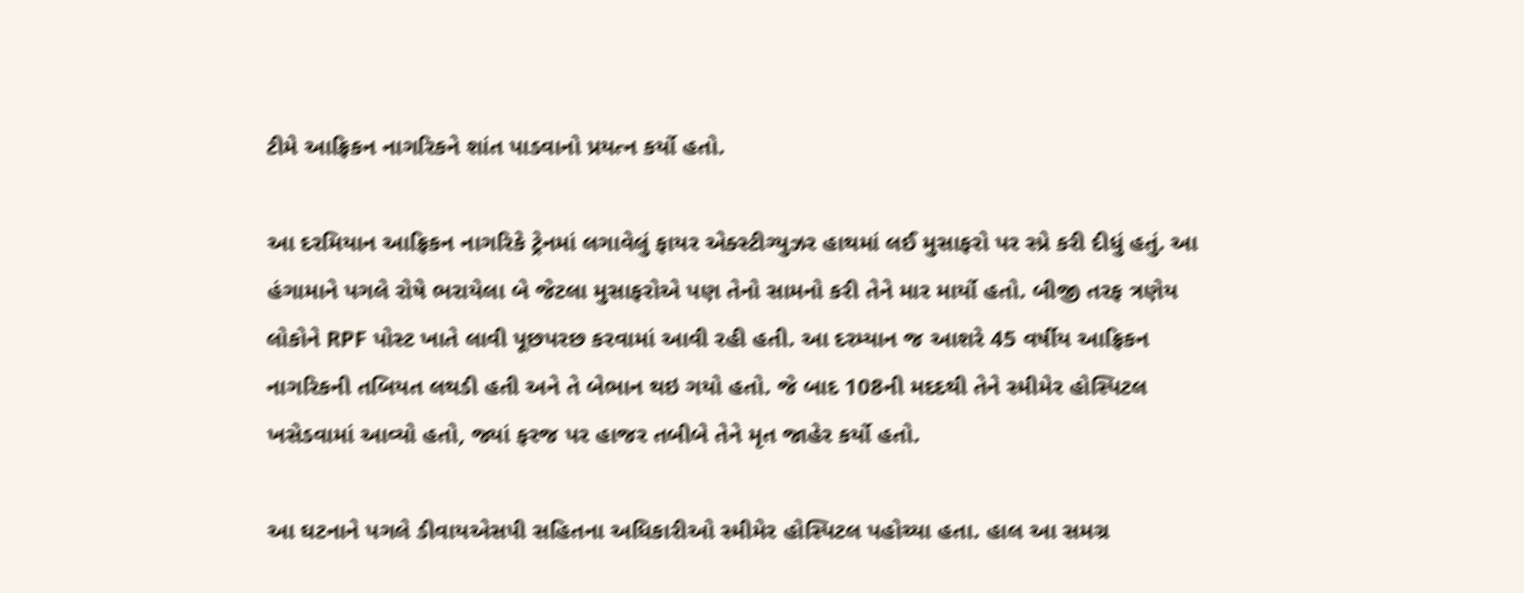ટીમે આફ્રિકન નાગરિકને શાંત પાડવાનો પ્રયત્ન કર્યો હતો.

આ દરમિયાન આફ્રિકન નાગરિકે ટ્રેનમાં લગાવેલું ફાયર એક્સ્ટીગ્યુઝર હાથમાં લઈ મુસાફરો પર સ્પ્રે કરી દીધું હતું. આ હંગામાને પગલે રોષે ભરાયેલા બે જેટલા મુસાફરોએ પણ તેનો સામનો કરી તેને માર માર્યો હતો. બીજી તરફ ત્રણેય લોકોને RPF પોસ્ટ ખાતે લાવી પૂછપરછ કરવામાં આવી રહી હતી. આ દરમ્યાન જ આશરે 45 વર્ષીય આફ્રિકન નાગરિકની તબિયત લથડી હતી અને તે બેભાન થઇ ગયો હતો. જે બાદ 108ની મદદથી તેને સ્મીમેર હોસ્પિટલ ખસેડવામાં આવ્યો હતો, જ્યાં ફરજ પર હાજર તબીબે તેને મૃત જાહેર કર્યો હતો.

આ ઘટનાને પગલે ડીવાયએસપી સહિતના અધિકારીઓ સ્મીમેર હોસ્પિટલ પહોચ્યા હતા. હાલ આ સમગ્ર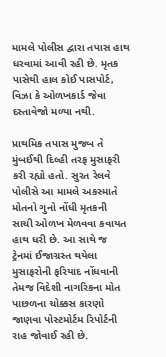મામલે પોલીસ દ્વારા તપાસ હાથ ધરવામાં આવી રહી છે. મૃતક પાસેથી હાલ કોઈ પાસપોર્ટ, વિઝા કે ઓળખકાર્ડ જેવા દસ્તાવેજો મળ્યા નથી.

પ્રાથમિક તપાસ મુજબ તે મુંબઈથી દિલ્હી તરફ મુસાફરી કરી રહ્યો હતો. સુરત રેલવે પોલીસે આ મામલે અકસ્માતે મોતનો ગુનો નોંધી મૃતકની સાચી ઓળખ મેળવવા કવાયત હાથ ધરી છે. આ સાથે જ ટ્રેનમાં ઈજાગ્રસ્ત થયેલા મુસાફરોની ફરિયાદ નોંધવાની તેમજ વિદેશી નાગરિકના મોત પાછળના ચોક્કસ કારણો જાણવા પોસ્ટમોર્ટમ રિપોર્ટની રાહ જોવાઈ રહી છે.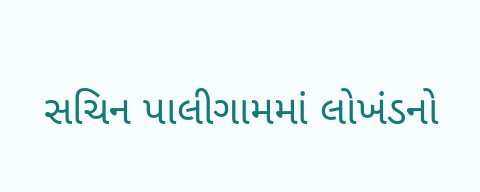સચિન પાલીગામમાં લોખંડનો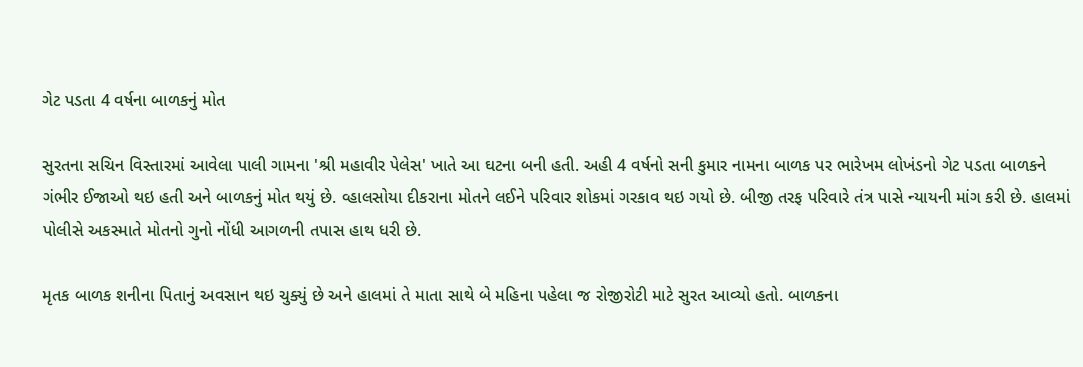ગેટ પડતા 4 વર્ષના બાળકનું મોત

સુરતના સચિન વિસ્તારમાં આવેલા પાલી ગામના 'શ્રી મહાવીર પેલેસ' ખાતે આ ઘટના બની હતી. અહી 4 વર્ષનો સની કુમાર નામના બાળક પર ભારેખમ લોખંડનો ગેટ પડતા બાળકને ગંભીર ઈજાઓ થઇ હતી અને બાળકનું મોત થયું છે. વ્હાલસોયા દીકરાના મોતને લઈને પરિવાર શોકમાં ગરકાવ થઇ ગયો છે. બીજી તરફ પરિવારે તંત્ર પાસે ન્યાયની માંગ કરી છે. હાલમાં પોલીસે અકસ્માતે મોતનો ગુનો નોંધી આગળની તપાસ હાથ ધરી છે.

મૃતક બાળક શનીના પિતાનું અવસાન થઇ ચુક્યું છે અને હાલમાં તે માતા સાથે બે મહિના પહેલા જ રોજીરોટી માટે સુરત આવ્યો હતો. બાળકના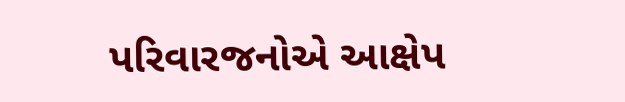પરિવારજનોએ આક્ષેપ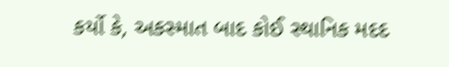કર્યો કે, અકસ્માત બાદ કોઈ સ્થાનિક મદદ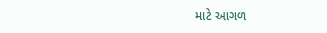માટે આગળ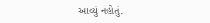આવ્યું નહોતું.